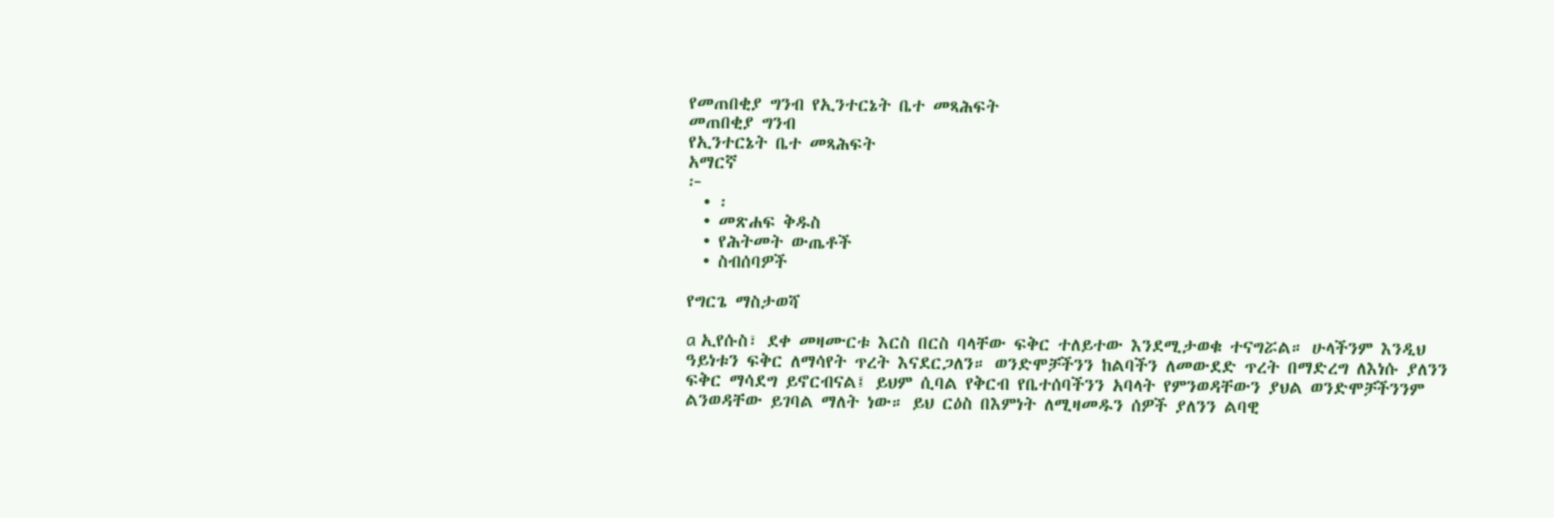የመጠበቂያ ግንብ የኢንተርኔት ቤተ መጻሕፍት
መጠበቂያ ግንብ
የኢንተርኔት ቤተ መጻሕፍት
አማርኛ
፦
  • ፡
  • መጽሐፍ ቅዱስ
  • የሕትመት ውጤቶች
  • ስብሰባዎች

የግርጌ ማስታወሻ

a ኢየሱስ፣ ደቀ መዛሙርቱ እርስ በርስ ባላቸው ፍቅር ተለይተው እንደሚታወቁ ተናግሯል። ሁላችንም እንዲህ ዓይነቱን ፍቅር ለማሳየት ጥረት እናደርጋለን። ወንድሞቻችንን ከልባችን ለመውደድ ጥረት በማድረግ ለእነሱ ያለንን ፍቅር ማሳደግ ይኖርብናል፤ ይህም ሲባል የቅርብ የቤተሰባችንን አባላት የምንወዳቸውን ያህል ወንድሞቻችንንም ልንወዳቸው ይገባል ማለት ነው። ይህ ርዕስ በእምነት ለሚዛመዱን ሰዎች ያለንን ልባዊ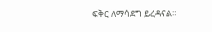ፍቅር ለማሳደግ ይረዳናል።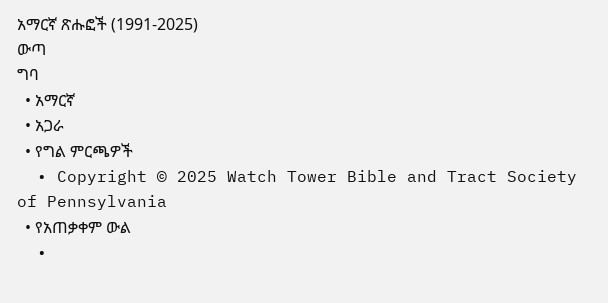አማርኛ ጽሑፎች (1991-2025)
ውጣ
ግባ
  • አማርኛ
  • አጋራ
  • የግል ምርጫዎች
  • Copyright © 2025 Watch Tower Bible and Tract Society of Pennsylvania
  • የአጠቃቀም ውል
  •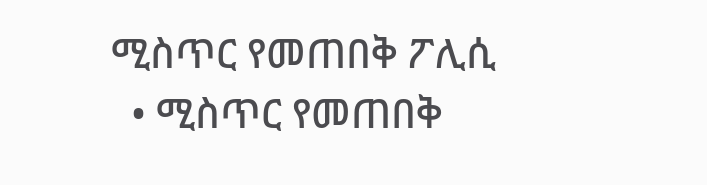ሚስጥር የመጠበቅ ፖሊሲ
  • ሚስጥር የመጠበቅ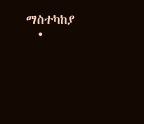ማስተካከያ
  •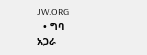JW.ORG
  • ግባ
አጋራ